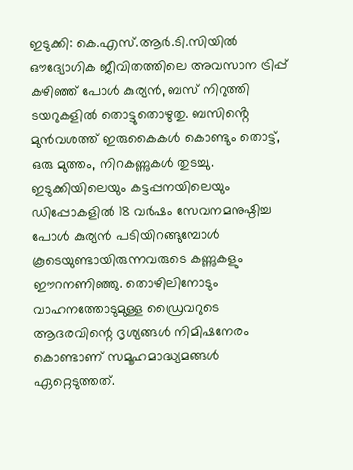ഇടുക്കി: കെ.എസ്.ആർ.ടി.സിയിൽ ഔദ്യോഗിക ജീവിതത്തിലെ അവസാന ട്രിപ്പ് കഴിഞ്ഞ് പോൾ കുര്യൻ, ബസ് നിറുത്തി ടയറുകളിൽ തൊട്ടുതൊഴുതു. ബസിൻ്റെ മുൻവശത്ത് ഇരുകൈകൾ കൊണ്ടും തൊട്ട്, ഒരു മുത്തം, നിറകണ്ണുകൾ തുടച്ചു. ഇടുക്കിയിലെയും കട്ടപ്പനയിലെയും ഡിപ്പോകളിൽ 18 വർഷം സേവനമനുഷ്ഠിച്ച പോൾ കുര്യൻ പടിയിറങ്ങുമ്പോൾ കൂടെയുണ്ടായിരുന്നവരുടെ കണ്ണുകളും ഈറനണിഞ്ഞു. തൊഴിലിനോടും വാഹനത്തോടുമുള്ള ഡ്രൈവറുടെ ആദരവിന്റെ ദൃശ്യങ്ങൾ നിമിഷനേരം കൊണ്ടാണ് സമൂഹമാദ്ധ്യമങ്ങൾ ഏറ്റെടുത്തത്.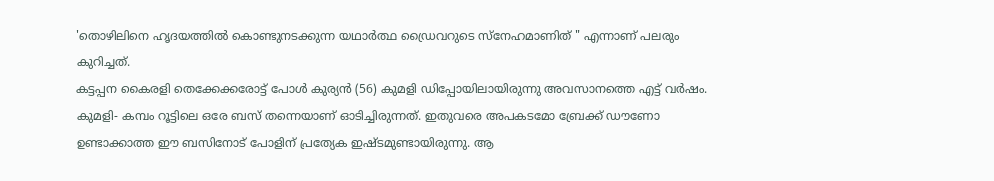'തൊഴിലിനെ ഹൃദയത്തിൽ കൊണ്ടുനടക്കുന്ന യഥാർത്ഥ ഡ്രൈവറുടെ സ്നേഹമാണിത് " എന്നാണ് പലരും കുറിച്ചത്.
കട്ടപ്പന കൈരളി തെക്കേക്കരോട്ട് പോൾ കുര്യൻ (56) കുമളി ഡിപ്പോയിലായിരുന്നു അവസാനത്തെ എട്ട് വർഷം. കുമളി- കമ്പം റൂട്ടിലെ ഒരേ ബസ് തന്നെയാണ് ഓടിച്ചിരുന്നത്. ഇതുവരെ അപകടമോ ബ്രേക്ക് ഡൗണോ ഉണ്ടാക്കാത്ത ഈ ബസിനോട് പോളിന് പ്രത്യേക ഇഷ്ടമുണ്ടായിരുന്നു. ആ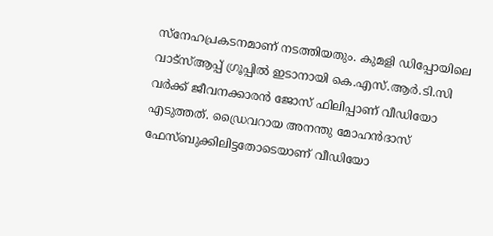സ്നേഹപ്രകടനമാണ് നടത്തിയതും. കുമളി ഡിപ്പോയിലെ വാട്സ്ആപ്പ് ഗ്രൂപ്പിൽ ഇടാനായി കെ.എസ്.ആർ.ടി.സി വർക്ക് ജീവനക്കാരൻ ജോസ് ഫിലിപ്പാണ് വീഡിയോ എടുത്തത്. ഡ്രൈവറായ അനന്തു മോഹൻദാസ് ഫേസ്ബുക്കിലിട്ടതോടെയാണ് വീഡിയോ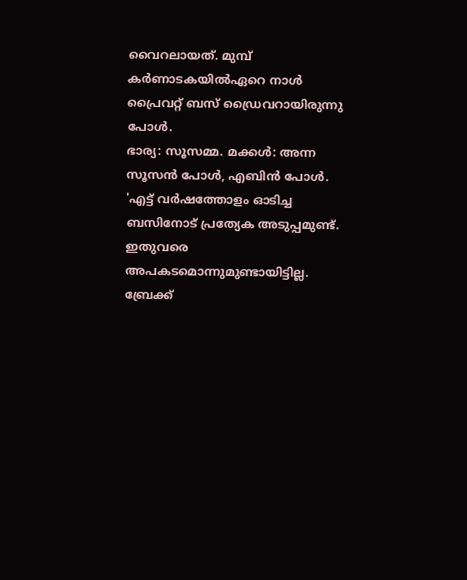വൈറലായത്. മുമ്പ് കർണാടകയിൽഏറെ നാൾ പ്രൈവറ്റ് ബസ് ഡ്രൈവറായിരുന്നു പോൾ.
ഭാര്യ: സൂസമ്മ. മക്കൾ: അന്ന സൂസൻ പോൾ, എബിൻ പോൾ.
'എട്ട് വർഷത്തോളം ഓടിച്ച ബസിനോട് പ്രത്യേക അടുപ്പമുണ്ട്. ഇതുവരെ അപകടമൊന്നുമുണ്ടായിട്ടില്ല. ബ്രേക്ക്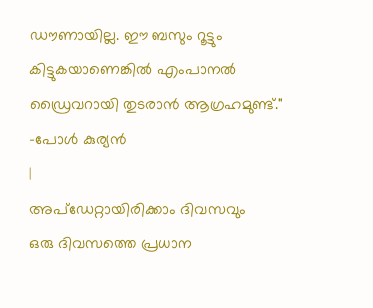ഡൗണായില്ല. ഈ ബസും റൂട്ടും കിട്ടുകയാണെങ്കിൽ എംപാനൽ ഡ്രൈവറായി തുടരാൻ ആഗ്രഹമുണ്ട്."
-പോൾ കുര്യൻ
|
അപ്ഡേറ്റായിരിക്കാം ദിവസവും
ഒരു ദിവസത്തെ പ്രധാന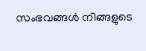സംഭവങ്ങൾ നിങ്ങളുടെ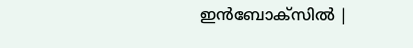ഇൻബോക്സിൽ |